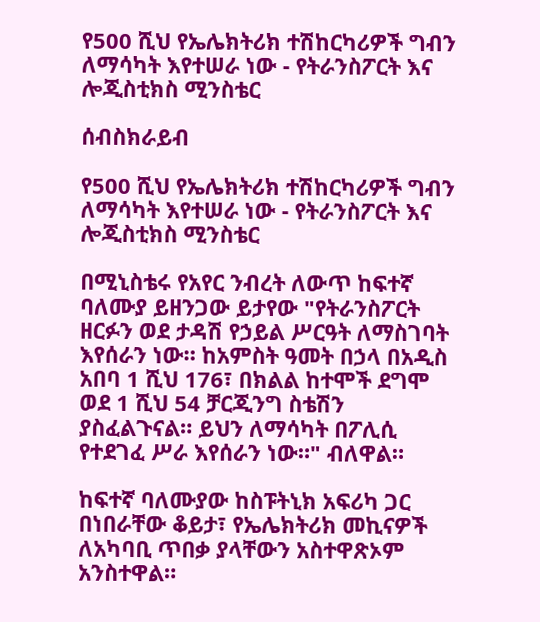የ500 ሺህ የኤሌክትሪክ ተሽከርካሪዎች ግብን ለማሳካት እየተሠራ ነው - የትራንስፖርት እና ሎጂስቲክስ ሚንስቴር

ሰብስክራይብ

የ500 ሺህ የኤሌክትሪክ ተሽከርካሪዎች ግብን ለማሳካት እየተሠራ ነው - የትራንስፖርት እና ሎጂስቲክስ ሚንስቴር

በሚኒስቴሩ የአየር ንብረት ለውጥ ከፍተኛ ባለሙያ ይዘንጋው ይታየው "የትራንስፖርት ዘርፉን ወደ ታዳሽ የኃይል ሥርዓት ለማስገባት እየሰራን ነው። ከአምስት ዓመት በኃላ በአዲስ አበባ 1 ሺህ 176፣ በክልል ከተሞች ደግሞ ወደ 1 ሺህ 54 ቻርጂንግ ስቴሽን ያስፈልጉናል። ይህን ለማሳካት በፖሊሲ የተደገፈ ሥራ እየሰራን ነው።" ብለዋል።

ከፍተኛ ባለሙያው ከስፑትኒክ አፍሪካ ጋር በነበራቸው ቆይታ፣ የኤሌክትሪክ መኪናዎች ለአካባቢ ጥበቃ ያላቸውን አስተዋጽኦም አንስተዋል።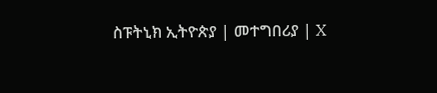ስፑትኒክ ኢትዮጵያ | መተግበሪያ | X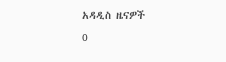አዳዲስ ዜናዎች
0